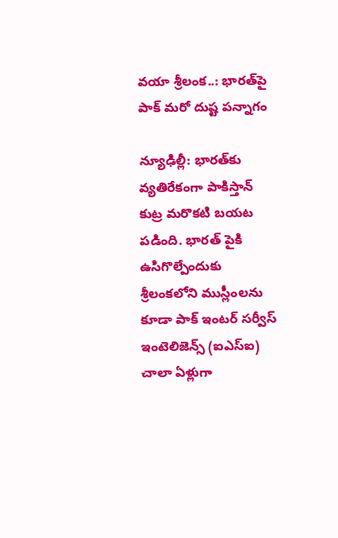వయా శ్రీలంక..: భారత్‌పై పాక్ మరో దుష్ట పన్నాగం

న్యూఢిల్లీ: భారత్‌కు వ్యతిరేకంగా పాకిస్తాన్ కుట్ర మరొకటి బయట పడింది. భారత్ పైకి ఉసిగొల్పేందుకు శ్రీలంకలోని ముస్లీంలను కూడా పాక్ ఇంటర్ సర్వీస్ ఇంటెలిజెన్స్ (ఐఎస్ఐ) చాలా ఏళ్లుగా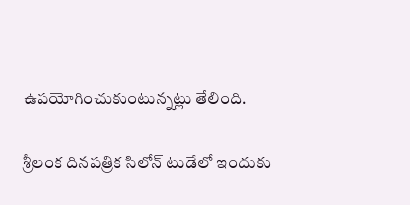ఉపయోగించుకుంటున్నట్లు తేలింది.

శ్రీలంక దినపత్రిక సిలోన్ టుడేలో ఇందుకు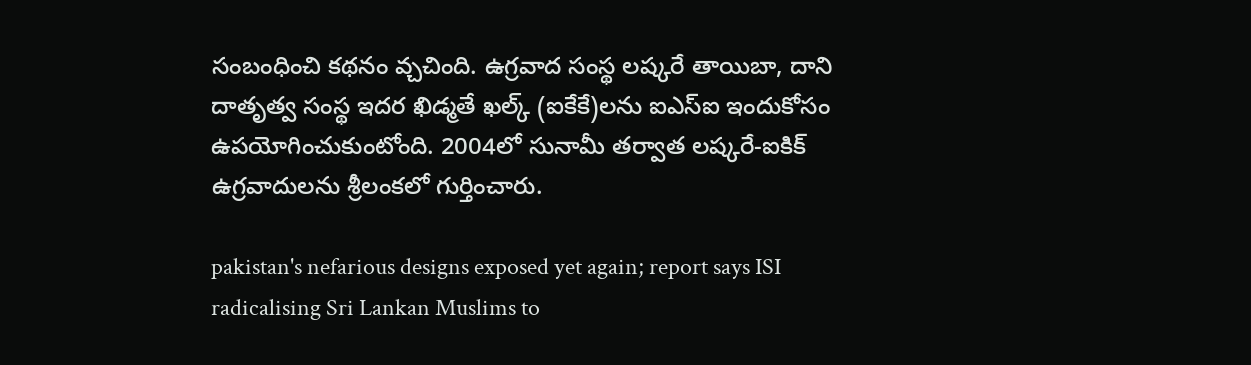సంబంధించి కథనం వ్చచింది. ఉగ్రవాద సంస్థ లష్కరే తాయిబా, దాని దాతృత్వ సంస్థ ఇదర ఖిడ్మతే ఖల్క్ (ఐకేకే)లను ఐఎస్ఐ ఇందుకోసం ఉపయోగించుకుంటోంది. 2004లో సునామీ తర్వాత లష్కరే-ఐకిక్ ఉగ్రవాదులను శ్రీలంకలో గుర్తించారు.

pakistan's nefarious designs exposed yet again; report says ISI radicalising Sri Lankan Muslims to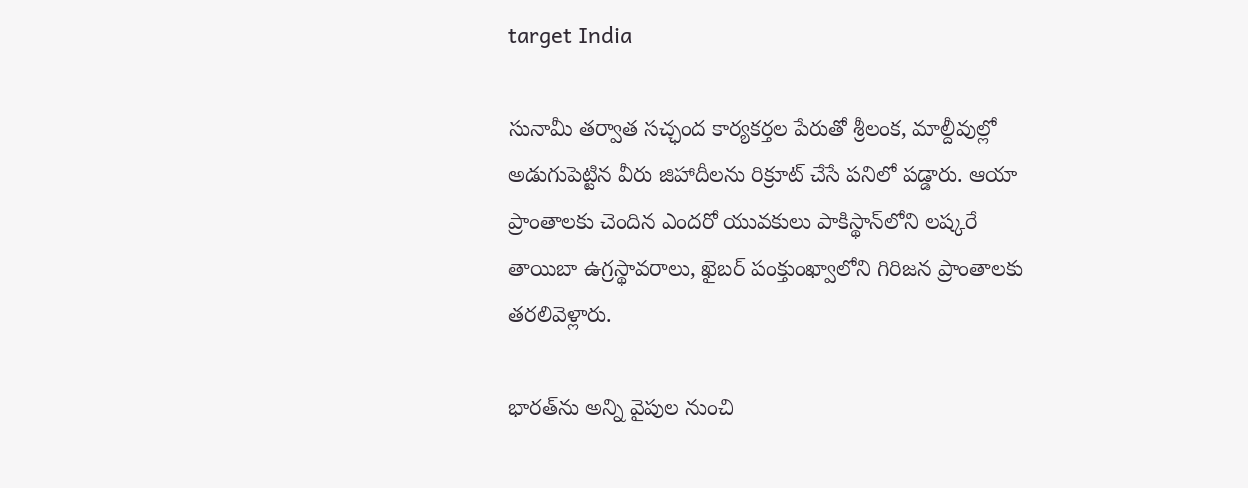target India

సునామీ తర్వాత సచ్ఛంద కార్యకర్తల పేరుతో శ్రీలంక, మాల్దీవుల్లో అడుగుపెట్టిన వీరు జిహాదీలను రిక్రూట్ చేసే పనిలో పడ్డారు. ఆయా ప్రాంతాలకు చెందిన ఎందరో యువకులు పాకిస్థాన్‌లోని లష్కరే తాయిబా ఉగ్రస్థావరాలు, ఖైబర్ పంక్తుంఖ్వాలోని గిరిజన ప్రాంతాలకు తరలివెళ్లారు.

భారత్‌ను అన్ని వైపుల నుంచి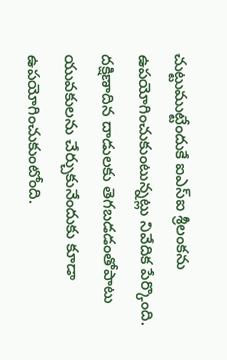చుట్టుముట్టేందుకే ఐఎస్ఐ శ్రీలంకను ఉపయోగించుకుంటున్నట్లు నివేదిక పేర్కొంది. దక్షిణాదిన దాడులకు తెగబడడంతోపాటు యువకులను చేర్చుకునేందుకు కూడా ఉపయోగించుకుంటోంది.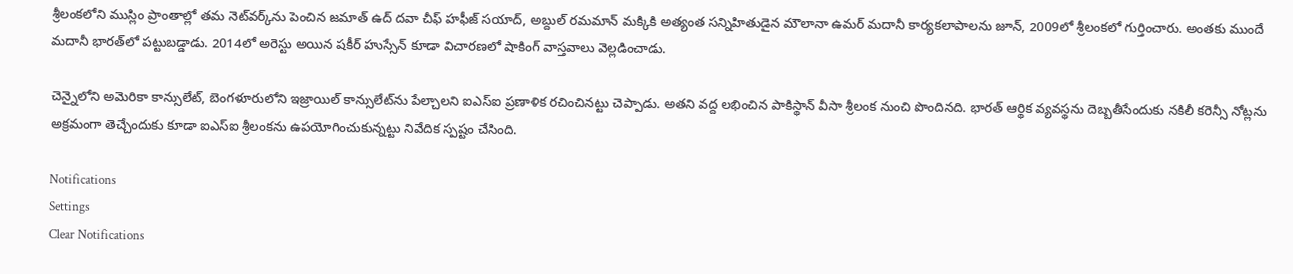శ్రీలంకలోని ముస్లిం ప్రాంతాల్లో తమ నెట్‌వర్క్‌ను పెంచిన జమాత్ ఉద్ దవా చీఫ్ హఫీజ్ సయాద్, అబ్దుల్ రమమాన్ మక్కికి అత్యంత సన్నిహితుడైన మౌలానా ఉమర్ మదానీ కార్యకలాపాలను జూన్, 2009లో శ్రీలంకలో గుర్తించారు. అంతకు ముందే మదానీ భారత్‌లో పట్టుబడ్డాడు. 2014లో అరెస్టు అయిన షకీర్ హుస్సేన్ కూడా విచారణలో షాకింగ్ వాస్తవాలు వెల్లడించాడు.

చెన్నైలోని అమెరికా కాన్సులేట్, బెంగళూరులోని ఇజ్రాయిల్ కాన్సులేట్‌ను పేల్చాలని ఐఎస్ఐ ప్రణాళిక రచించినట్టు చెప్పాడు. అతని వద్ద లభించిన పాకిస్థాన్ వీసా శ్రీలంక నుంచి పొందినది. భారత్ ఆర్థిక వ్యవస్థను దెబ్బతీసేందుకు నకిలీ కరెన్సీ నోట్లను అక్రమంగా తెచ్చేందుకు కూడా ఐఎస్ఐ శ్రీలంకను ఉపయోగించుకున్నట్టు నివేదిక స్పష్టం చేసింది.

Notifications
Settings
Clear Notifications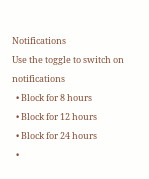Notifications
Use the toggle to switch on notifications
  • Block for 8 hours
  • Block for 12 hours
  • Block for 24 hours
  •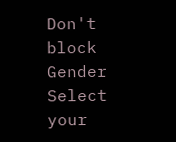Don't block
Gender
Select your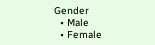Gender
  • Male
  • Female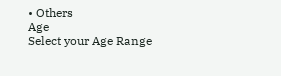• Others
Age
Select your Age Range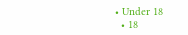• Under 18
  • 18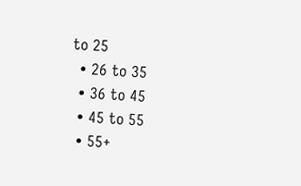to 25
  • 26 to 35
  • 36 to 45
  • 45 to 55
  • 55+